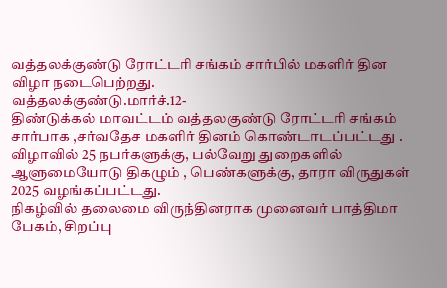வத்தலக்குண்டு ரோட்டரி சங்கம் சார்பில் மகளிர் தின விழா நடைபெற்றது.
வத்தலக்குண்டு.மார்ச்.12-
திண்டுக்கல் மாவட்டம் வத்தலகுண்டு ரோட்டரி சங்கம் சார்பாக ,சர்வதேச மகளிர் தினம் கொண்டாடப்பட்டது .
விழாவில் 25 நபர்களுக்கு, பல்வேறு துறைகளில் ஆளுமையோடு திகழும் , பெண்களுக்கு, தாரா விருதுகள் 2025 வழங்கப்பட்டது.
நிகழ்வில் தலைமை விருந்தினராக முனைவர் பாத்திமா பேகம், சிறப்பு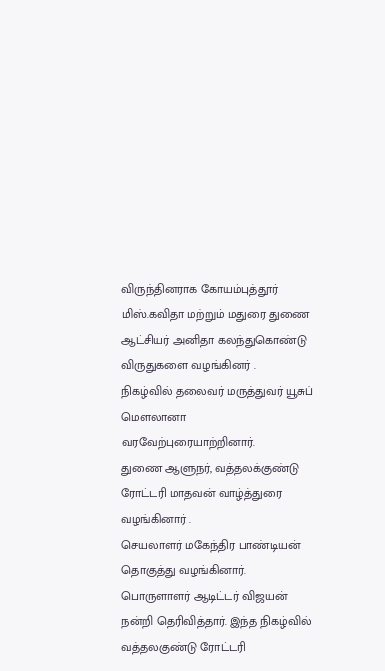விருந்தினராக கோயம்புத்தூர் மிஸ்.கவிதா மற்றும் மதுரை துணை ஆட்சியர் அனிதா கலந்துகொண்டு விருதுகளை வழங்கினர் .
நிகழ்வில் தலைவர் மருத்துவர் யூசுப் மௌலானா வரவேற்புரையாற்றினார்.
துணை ஆளுநர், வத்தலக்குண்டு ரோட்டரி மாதவன் வாழ்த்துரை வழங்கினார் .
செயலாளர் மகேந்திர பாண்டியன் தொகுத்து வழங்கினார்.
பொருளாளர் ஆடிட்டர் விஜயன் நன்றி தெரிவித்தார். இந்த நிகழ்வில் வத்தலகுண்டு ரோட்டரி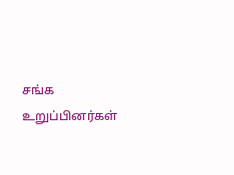சங்க உறுப்பினர்கள்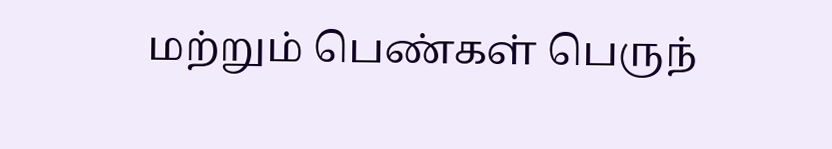மற்றும் பெண்கள் பெருந்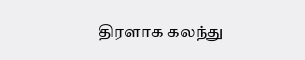திரளாக கலந்து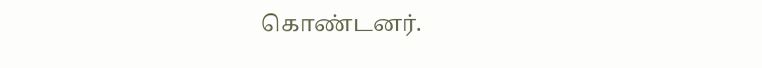கொண்டனர்.